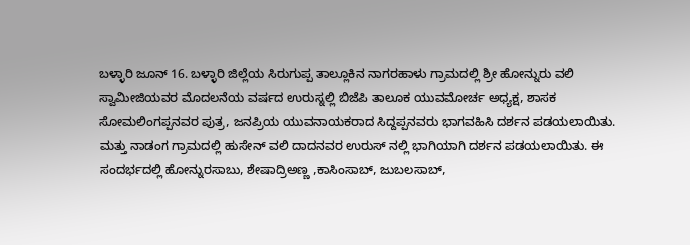ಬಳ್ಳಾರಿ ಜೂನ್ 16. ಬಳ್ಳಾರಿ ಜಿಲ್ಲೆಯ ಸಿರುಗುಪ್ಪ ತಾಲ್ಲೂಕಿನ ನಾಗರಹಾಳು ಗ್ರಾಮದಲ್ಲಿ ಶ್ರೀ ಹೋನ್ನುರು ವಲಿ ಸ್ವಾಮೀಜಿಯವರ ಮೊದಲನೆಯ ವರ್ಷದ ಉರುಸ್ನಲ್ಲಿ ಬಿಜೆಪಿ ತಾಲೂಕ ಯುವಮೋರ್ಚ ಅಧ್ಯಕ್ಷ, ಶಾಸಕ ಸೋಮಲಿಂಗಪ್ಪನವರ ಪುತ್ರ, ಜನಪ್ರಿಯ ಯುವನಾಯಕರಾದ ಸಿದ್ದಪ್ಪನವರು ಭಾಗವಹಿಸಿ ದರ್ಶನ ಪಡಯಲಾಯಿತು. ಮತ್ತು ನಾಡಂಗ ಗ್ರಾಮದಲ್ಲಿ ಹುಸೇನ್ ವಲಿ ದಾದನವರ ಉರುಸ್ ನಲ್ಲಿ ಭಾಗಿಯಾಗಿ ದರ್ಶನ ಪಡಯಲಾಯಿತು. ಈ ಸಂದರ್ಭದಲ್ಲಿ ಹೋನ್ನುರಸಾಬು, ಶೇಷಾದ್ರಿಅಣ್ಣ ,ಕಾಸಿಂಸಾಬ್, ಜುಬಲಸಾಬ್,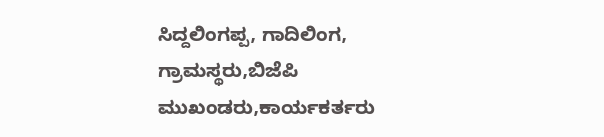ಸಿದ್ದಲಿಂಗಪ್ಪ, ಗಾದಿಲಿಂಗ, ಗ್ರಾಮಸ್ಥರು,ಬಿಜೆಪಿ ಮುಖಂಡರು,ಕಾರ್ಯಕರ್ತರು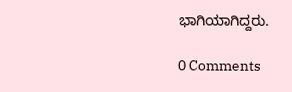ಭಾಗಿಯಾಗಿದ್ದರು.

0 Comments